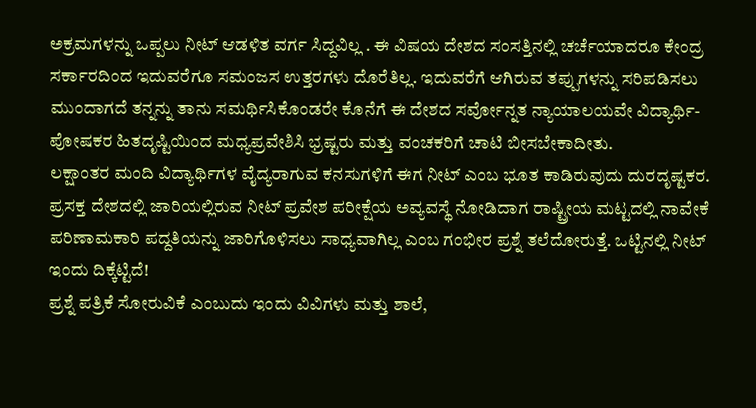ಅಕ್ರಮಗಳನ್ನು ಒಪ್ಪಲು ನೀಟ್ ಆಡಳಿತ ವರ್ಗ ಸಿದ್ದವಿಲ್ಲ . ಈ ವಿಷಯ ದೇಶದ ಸಂಸತ್ತಿನಲ್ಲಿ ಚರ್ಚೆಯಾದರೂ ಕೇಂದ್ರ ಸರ್ಕಾರದಿಂದ ಇದುವರೆಗೂ ಸಮಂಜಸ ಉತ್ತರಗಳು ದೊರೆತಿಲ್ಲ. ಇದುವರೆಗೆ ಆಗಿರುವ ತಪ್ಪುಗಳನ್ನು ಸರಿಪಡಿಸಲು ಮುಂದಾಗದೆ ತನ್ನನ್ನು ತಾನು ಸಮರ್ಥಿಸಿಕೊಂಡರೇ ಕೊನೆಗೆ ಈ ದೇಶದ ಸರ್ವೋನ್ನತ ನ್ಯಾಯಾಲಯವೇ ವಿದ್ಯಾರ್ಥಿ- ಪೋಷಕರ ಹಿತದೃಷ್ಟಿಯಿಂದ ಮಧ್ಯಪ್ರವೇಶಿಸಿ ಭ್ರಷ್ಟರು ಮತ್ತು ವಂಚಕರಿಗೆ ಚಾಟಿ ಬೀಸಬೇಕಾದೀತು.
ಲಕ್ಷಾಂತರ ಮಂದಿ ವಿದ್ಯಾರ್ಥಿಗಳ ವೈದ್ಯರಾಗುವ ಕನಸುಗಳಿಗೆ ಈಗ ನೀಟ್ ಎಂಬ ಭೂತ ಕಾಡಿರುವುದು ದುರದೃಷ್ಟಕರ. ಪ್ರಸಕ್ತ ದೇಶದಲ್ಲಿ ಜಾರಿಯಲ್ಲಿರುವ ನೀಟ್ ಪ್ರವೇಶ ಪರೀಕ್ಷೆಯ ಅವ್ಯವಸ್ಥೆ ನೋಡಿದಾಗ ರಾಷ್ಟ್ರೀಯ ಮಟ್ಟದಲ್ಲಿ ನಾವೇಕೆ ಪರಿಣಾಮಕಾರಿ ಪದ್ದತಿಯನ್ನು ಜಾರಿಗೊಳಿಸಲು ಸಾಧ್ಯವಾಗಿಲ್ಲ ಎಂಬ ಗಂಭೀರ ಪ್ರಶ್ನೆ ತಲೆದೋರುತ್ತೆ. ಒಟ್ಟಿನಲ್ಲಿ ನೀಟ್ ಇಂದು ದಿಕ್ಕೆಟ್ಟಿದೆ!
ಪ್ರಶ್ನೆ ಪತ್ರಿಕೆ ಸೋರುವಿಕೆ ಎಂಬುದು ಇಂದು ವಿವಿಗಳು ಮತ್ತು ಶಾಲೆ,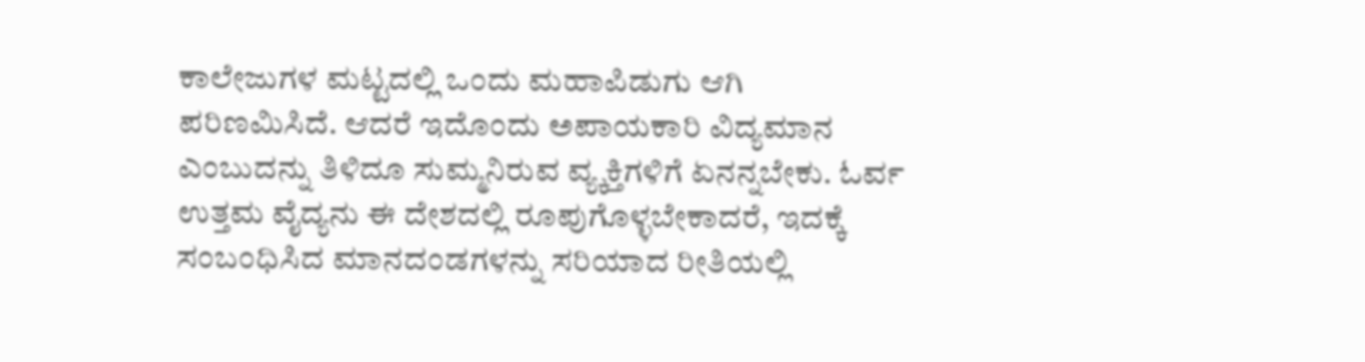ಕಾಲೇಜುಗಳ ಮಟ್ಟದಲ್ಲಿ ಒಂದು ಮಹಾಪಿಡುಗು ಆಗಿ ಪರಿಣಮಿಸಿದೆ. ಆದರೆ ಇದೊಂದು ಅಪಾಯಕಾರಿ ವಿದ್ಯಮಾನ ಎಂಬುದನ್ನು ತಿಳಿದೂ ಸುಮ್ಮನಿರುವ ವ್ಯ್ಕಕ್ತಿಗಳಿಗೆ ಏನನ್ನಬೇಕು. ಓರ್ವ ಉತ್ತಮ ವೈದ್ಯನು ಈ ದೇಶದಲ್ಲಿ ರೂಪುಗೊಳ್ಳಬೇಕಾದರೆ, ಇದಕ್ಕೆ ಸಂಬಂಧಿಸಿದ ಮಾನದಂಡಗಳನ್ನು ಸರಿಯಾದ ರೀತಿಯಲ್ಲಿ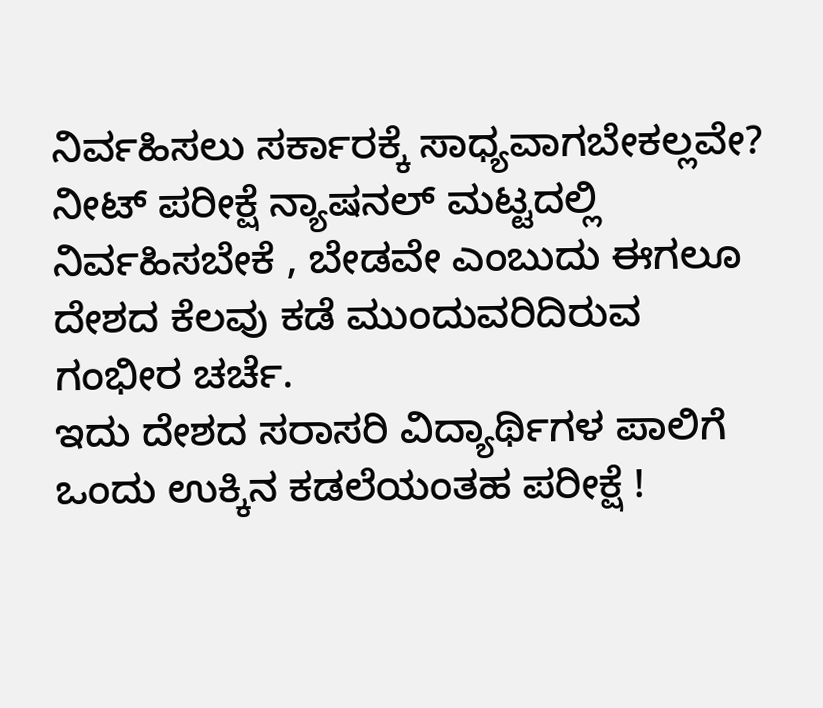ನಿರ್ವಹಿಸಲು ಸರ್ಕಾರಕ್ಕೆ ಸಾಧ್ಯವಾಗಬೇಕಲ್ಲವೇ? ನೀಟ್ ಪರೀಕ್ಷೆ ನ್ಯಾಷನಲ್ ಮಟ್ಟದಲ್ಲಿ ನಿರ್ವಹಿಸಬೇಕೆ , ಬೇಡವೇ ಎಂಬುದು ಈಗಲೂ ದೇಶದ ಕೆಲವು ಕಡೆ ಮುಂದುವರಿದಿರುವ ಗಂಭೀರ ಚರ್ಚೆ.
ಇದು ದೇಶದ ಸರಾಸರಿ ವಿದ್ಯಾರ್ಥಿಗಳ ಪಾಲಿಗೆ ಒಂದು ಉಕ್ಕಿನ ಕಡಲೆಯಂತಹ ಪರೀಕ್ಷೆ !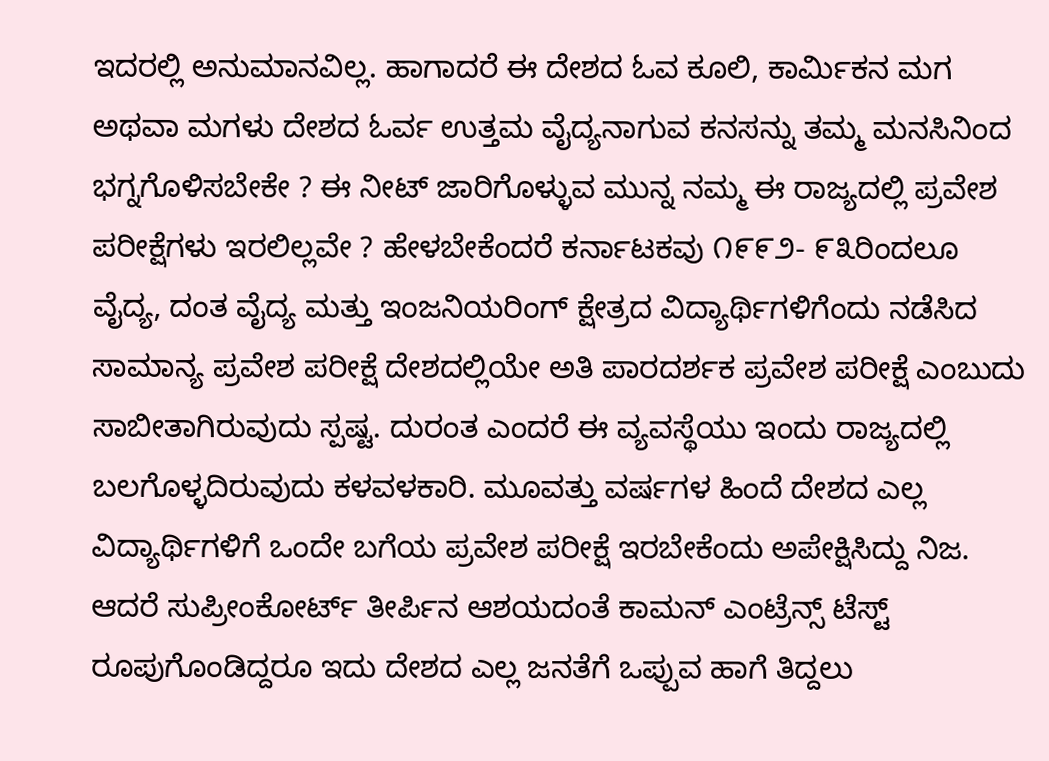ಇದರಲ್ಲಿ ಅನುಮಾನವಿಲ್ಲ. ಹಾಗಾದರೆ ಈ ದೇಶದ ಓವ ಕೂಲಿ, ಕಾರ್ಮಿಕನ ಮಗ ಅಥವಾ ಮಗಳು ದೇಶದ ಓರ್ವ ಉತ್ತಮ ವೈದ್ಯನಾಗುವ ಕನಸನ್ನು ತಮ್ಮ ಮನಸಿನಿಂದ ಭಗ್ನಗೊಳಿಸಬೇಕೇ ? ಈ ನೀಟ್ ಜಾರಿಗೊಳ್ಳುವ ಮುನ್ನ ನಮ್ಮ ಈ ರಾಜ್ಯದಲ್ಲಿ ಪ್ರವೇಶ ಪರೀಕ್ಷೆಗಳು ಇರಲಿಲ್ಲವೇ ? ಹೇಳಬೇಕೆಂದರೆ ಕರ್ನಾಟಕವು ೧೯೯೨- ೯೩ರಿಂದಲೂ ವೈದ್ಯ, ದಂತ ವೈದ್ಯ ಮತ್ತು ಇಂಜನಿಯರಿಂಗ್ ಕ್ಷೇತ್ರದ ವಿದ್ಯಾರ್ಥಿಗಳಿಗೆಂದು ನಡೆಸಿದ ಸಾಮಾನ್ಯ ಪ್ರವೇಶ ಪರೀಕ್ಷೆ ದೇಶದಲ್ಲಿಯೇ ಅತಿ ಪಾರದರ್ಶಕ ಪ್ರವೇಶ ಪರೀಕ್ಷೆ ಎಂಬುದು ಸಾಬೀತಾಗಿರುವುದು ಸ್ಪಷ್ಟ. ದುರಂತ ಎಂದರೆ ಈ ವ್ಯವಸ್ಥೆಯು ಇಂದು ರಾಜ್ಯದಲ್ಲಿ ಬಲಗೊಳ್ಳದಿರುವುದು ಕಳವಳಕಾರಿ. ಮೂವತ್ತು ವರ್ಷಗಳ ಹಿಂದೆ ದೇಶದ ಎಲ್ಲ ವಿದ್ಯಾರ್ಥಿಗಳಿಗೆ ಒಂದೇ ಬಗೆಯ ಪ್ರವೇಶ ಪರೀಕ್ಷೆ ಇರಬೇಕೆಂದು ಅಪೇಕ್ಷಿಸಿದ್ದು ನಿಜ. ಆದರೆ ಸುಪ್ರೀಂಕೋರ್ಟ್ ತೀರ್ಪಿನ ಆಶಯದಂತೆ ಕಾಮನ್ ಎಂಟ್ರೆನ್ಸ್ ಟೆಸ್ಟ್ ರೂಪುಗೊಂಡಿದ್ದರೂ ಇದು ದೇಶದ ಎಲ್ಲ ಜನತೆಗೆ ಒಪ್ಪುವ ಹಾಗೆ ತಿದ್ದಲು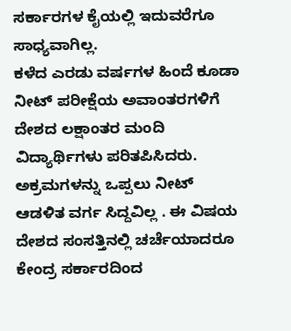ಸರ್ಕಾರಗಳ ಕೈಯಲ್ಲಿ ಇದುವರೆಗೂ ಸಾಧ್ಯವಾಗಿಲ್ಲ.
ಕಳೆದ ಎರಡು ವರ್ಷಗಳ ಹಿಂದೆ ಕೂಡಾ ನೀಟ್ ಪರೀಕ್ಷೆಯ ಅವಾಂತರಗಳಿಗೆ ದೇಶದ ಲಕ್ಷಾಂತರ ಮಂದಿ ವಿದ್ಯಾರ್ಥಿಗಳು ಪರಿತಪಿಸಿದರು. ಅಕ್ರಮಗಳನ್ನು ಒಪ್ಪಲು ನೀಟ್ ಆಡಳಿತ ವರ್ಗ ಸಿದ್ದವಿಲ್ಲ . ಈ ವಿಷಯ ದೇಶದ ಸಂಸತ್ತಿನಲ್ಲಿ ಚರ್ಚೆಯಾದರೂ ಕೇಂದ್ರ ಸರ್ಕಾರದಿಂದ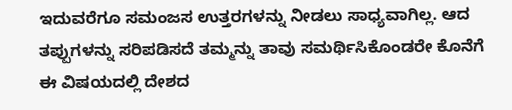ಇದುವರೆಗೂ ಸಮಂಜಸ ಉತ್ತರಗಳನ್ನು ನೀಡಲು ಸಾಧ್ಯವಾಗಿಲ್ಲ. ಆದ ತಪ್ಪುಗಳನ್ನು ಸರಿಪಡಿಸದೆ ತಮ್ಮನ್ನು ತಾವು ಸಮರ್ಥಿಸಿಕೊಂಡರೇ ಕೊನೆಗೆ ಈ ವಿಷಯದಲ್ಲಿ ದೇಶದ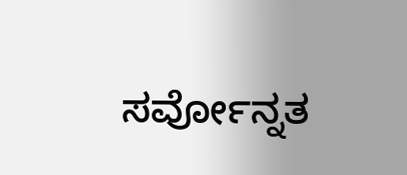ಸರ್ವೋನ್ನತ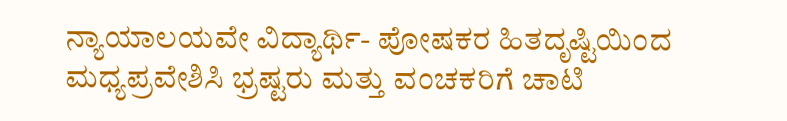ನ್ಯಾಯಾಲಯವೇ ವಿದ್ಯಾರ್ಥಿ- ಪೋಷಕರ ಹಿತದೃಷ್ಟಿಯಿಂದ ಮಧ್ಯಪ್ರವೇಶಿಸಿ ಭ್ರಷ್ಟರು ಮತ್ತು ವಂಚಕರಿಗೆ ಚಾಟಿ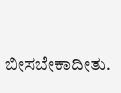ಬೀಸಬೇಕಾದೀತು.